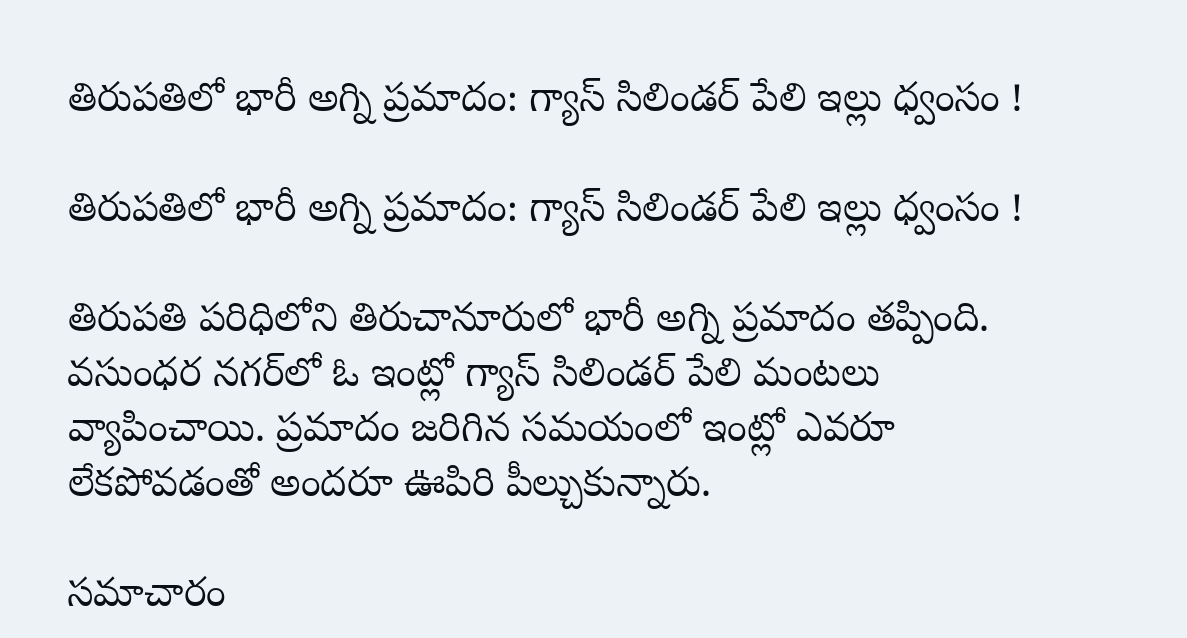తిరుపతిలో భారీ అగ్ని ప్రమాదం: గ్యాస్ సిలిండర్ పేలి ఇల్లు ధ్వంసం !

తిరుపతిలో భారీ అగ్ని ప్రమాదం: గ్యాస్ సిలిండర్ పేలి ఇల్లు ధ్వంసం !

తిరుపతి పరిధిలోని తిరుచానూరులో భారీ అగ్ని ప్రమాదం తప్పింది. వసుంధర నగర్‌లో ఓ ఇంట్లో గ్యాస్ సిలిండర్ పేలి మంటలు వ్యాపించాయి. ప్రమాదం జరిగిన సమయంలో ఇంట్లో ఎవరూ లేకపోవడంతో అందరూ ఊపిరి పీల్చుకున్నారు.

సమాచారం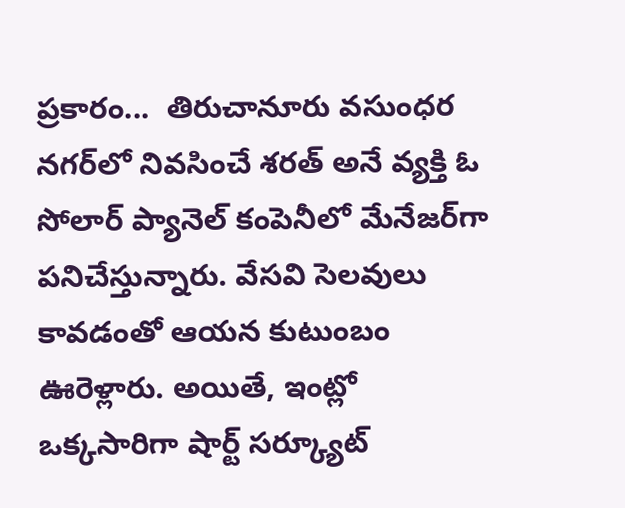ప్రకారం...  తిరుచానూరు వసుంధర నగర్‌లో నివసించే శరత్ అనే వ్యక్తి ఓ సోలార్ ప్యానెల్ కంపెనీలో మేనేజర్‌గా పనిచేస్తున్నారు. వేసవి సెలవులు కావడంతో ఆయన కుటుంబం ఊరెళ్లారు. అయితే, ఇంట్లో ఒక్కసారిగా షార్ట్ సర్క్యూట్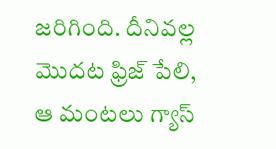జరిగింది. దీనివల్ల మొదట ఫ్రిజ్ పేలి, ఆ మంటలు గ్యాస్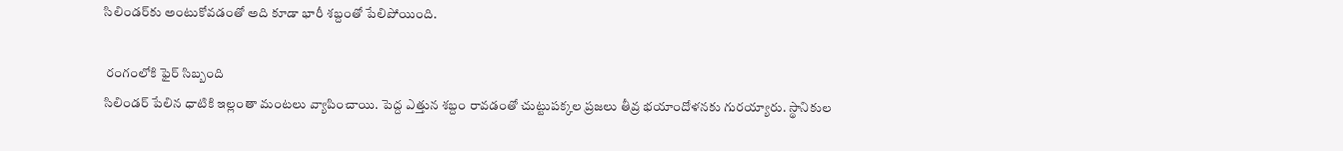సిలిండర్‌కు అంటుకోవడంతో అది కూడా భారీ శబ్దంతో పేలిపోయింది.

 రంగంలోకి ఫైర్ సిబ్బంది
సిలిండర్ పేలిన ధాటికి ఇల్లంతా మంటలు వ్యాపించాయి. పెద్ద ఎత్తున శబ్దం రావడంతో చుట్టుపక్కల ప్రజలు తీవ్ర భయాందోళనకు గురయ్యారు. స్థానికుల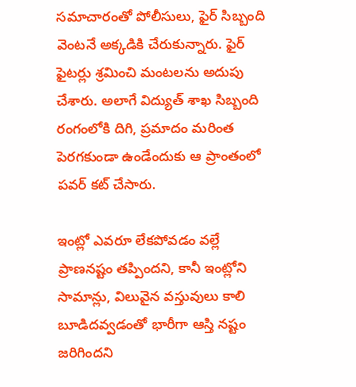సమాచారంతో పోలీసులు, ఫైర్ సిబ్బంది వెంటనే అక్కడికి చేరుకున్నారు. ఫైర్ ఫైటర్లు శ్రమించి మంటలను అదుపు చేశారు. అలాగే విద్యుత్ శాఖ సిబ్బంది రంగంలోకి దిగి, ప్రమాదం మరింత పెరగకుండా ఉండేందుకు ఆ ప్రాంతంలో పవర్ కట్ చేసారు.

ఇంట్లో ఎవరూ లేకపోవడం వల్లే ప్రాణనష్టం తప్పిందని, కానీ ఇంట్లోని సామాన్లు, విలువైన వస్తువులు కాలి బూడిదవ్వడంతో భారీగా ఆస్తి నష్టం జరిగిందని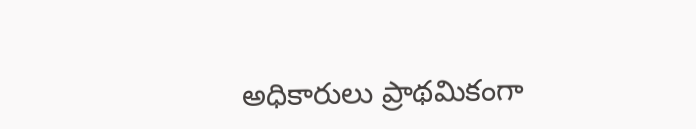అధికారులు ప్రాథమికంగా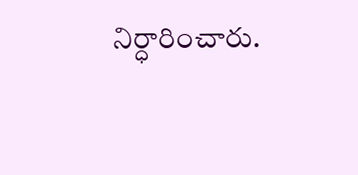నిర్ధారించారు.